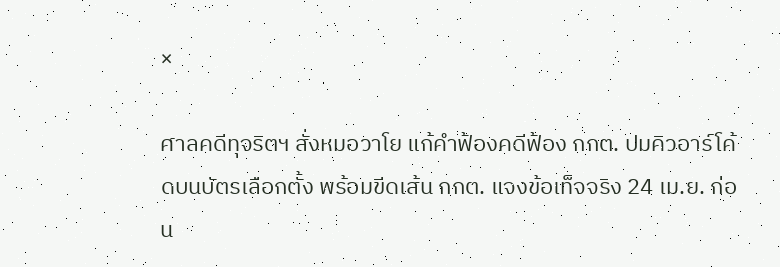×

ศาลคดีทุจริตฯ สั่งหมอวาโย แก้คำฟ้องคดีฟ้อง กกต. ปมคิวอาร์โค้ดบนบัตรเลือกตั้ง พร้อมขีดเส้น กกต. แจงข้อเท็จจริง 24 เม.ย. ก่อน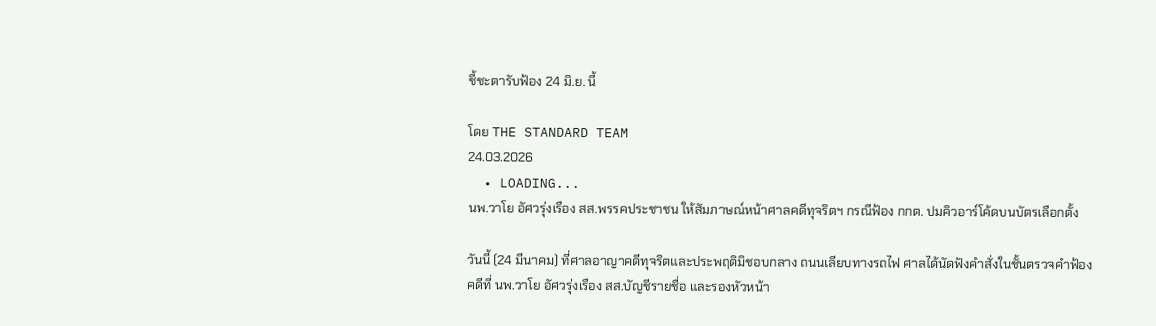ชี้ชะตารับฟ้อง 24 มิ.ย. นี้

โดย THE STANDARD TEAM
24.03.2026
  • LOADING...
นพ.วาโย อัศวรุ่งเรือง สส.พรรคประชาชน ให้สัมภาษณ์หน้าศาลคดีทุจริตฯ กรณีฟ้อง กกต. ปมคิวอาร์โค้ดบนบัตรเลือกตั้ง

วันนี้ (24 มีนาคม) ที่ศาลอาญาคดีทุจริตและประพฤติมิชอบกลาง ถนนเลียบทางรถไฟ ศาลได้นัดฟังคำสั่งในชั้นตรวจคำฟ้อง คดีที่ นพ.วาโย อัศวรุ่งเรือง สส.บัญชีรายชื่อ และรองหัวหน้า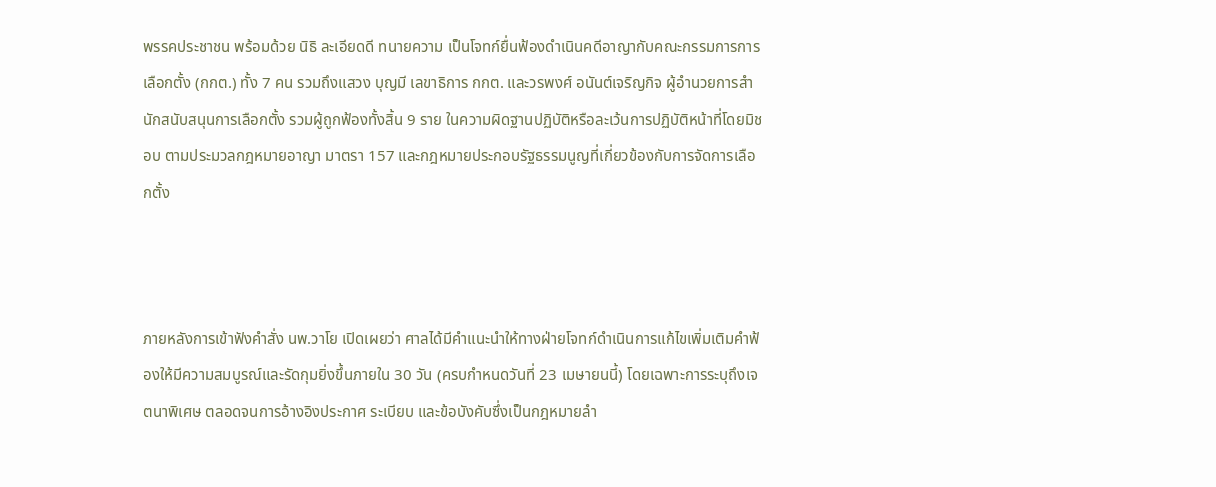พรรคประชาชน พร้อมด้วย นิธิ ละเอียดดี ทนายความ เป็นโจทก์ยื่นฟ้องดำเนินคดีอาญากับคณะกรรมการการเลือกตั้ง (กกต.) ทั้ง 7 คน รวมถึงแสวง บุญมี เลขาธิการ กกต. และวรพงศ์ อนันต์เจริญกิจ ผู้อำนวยการสำนักสนับสนุนการเลือกตั้ง รวมผู้ถูกฟ้องทั้งสิ้น 9 ราย ในความผิดฐานปฏิบัติหรือละเว้นการปฏิบัติหน้าที่โดยมิชอบ ตามประมวลกฎหมายอาญา มาตรา 157 และกฎหมายประกอบรัฐธรรมนูญที่เกี่ยวข้องกับการจัดการเลือกตั้ง



ภายหลังการเข้าฟังคำสั่ง นพ.วาโย เปิดเผยว่า ศาลได้มีคำแนะนำให้ทางฝ่ายโจทก์ดำเนินการแก้ไขเพิ่มเติมคำฟ้องให้มีความสมบูรณ์และรัดกุมยิ่งขึ้นภายใน 30 วัน (ครบกำหนดวันที่ 23 เมษายนนี้) โดยเฉพาะการระบุถึงเจตนาพิเศษ ตลอดจนการอ้างอิงประกาศ ระเบียบ และข้อบังคับซึ่งเป็นกฎหมายลำ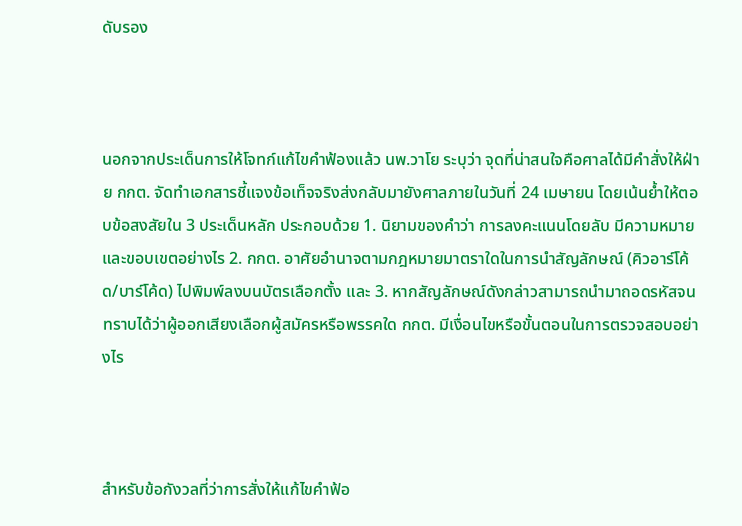ดับรอง



นอกจากประเด็นการให้โจทก์แก้ไขคำฟ้องแล้ว นพ.วาโย ระบุว่า จุดที่น่าสนใจคือศาลได้มีคำสั่งให้ฝ่าย กกต. จัดทำเอกสารชี้แจงข้อเท็จจริงส่งกลับมายังศาลภายในวันที่ 24 เมษายน โดยเน้นย้ำให้ตอบข้อสงสัยใน 3 ประเด็นหลัก ประกอบด้วย 1. นิยามของคำว่า การลงคะแนนโดยลับ มีความหมายและขอบเขตอย่างไร 2. กกต. อาศัยอำนาจตามกฎหมายมาตราใดในการนำสัญลักษณ์ (คิวอาร์โค้ด/บาร์โค้ด) ไปพิมพ์ลงบนบัตรเลือกตั้ง และ 3. หากสัญลักษณ์ดังกล่าวสามารถนำมาถอดรหัสจนทราบได้ว่าผู้ออกเสียงเลือกผู้สมัครหรือพรรคใด กกต. มีเงื่อนไขหรือขั้นตอนในการตรวจสอบอย่างไร



สำหรับข้อกังวลที่ว่าการสั่งให้แก้ไขคำฟ้อ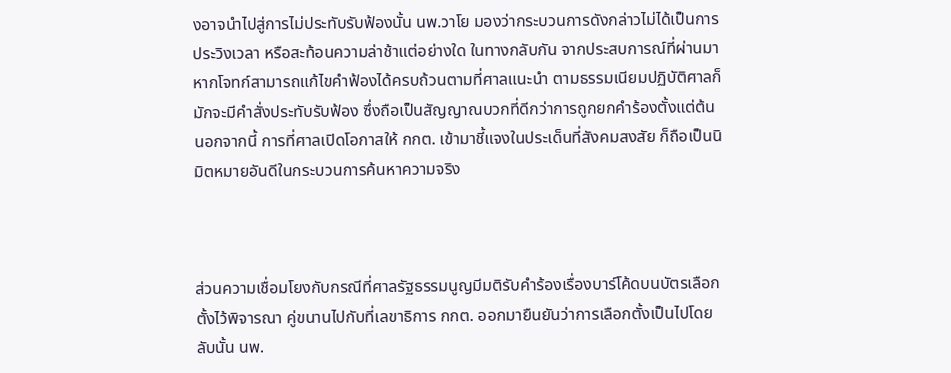งอาจนำไปสู่การไม่ประทับรับฟ้องนั้น นพ.วาโย มองว่ากระบวนการดังกล่าวไม่ได้เป็นการประวิงเวลา หรือสะท้อนความล่าช้าแต่อย่างใด ในทางกลับกัน จากประสบการณ์ที่ผ่านมา หากโจทก์สามารถแก้ไขคำฟ้องได้ครบถ้วนตามที่ศาลแนะนำ ตามธรรมเนียมปฏิบัติศาลก็มักจะมีคำสั่งประทับรับฟ้อง ซึ่งถือเป็นสัญญาณบวกที่ดีกว่าการถูกยกคำร้องตั้งแต่ต้น นอกจากนี้ การที่ศาลเปิดโอกาสให้ กกต. เข้ามาชี้แจงในประเด็นที่สังคมสงสัย ก็ถือเป็นนิมิตหมายอันดีในกระบวนการค้นหาความจริง



ส่วนความเชื่อมโยงกับกรณีที่ศาลรัฐธรรมนูญมีมติรับคำร้องเรื่องบาร์โค้ดบนบัตรเลือกตั้งไว้พิจารณา คู่ขนานไปกับที่เลขาธิการ กกต. ออกมายืนยันว่าการเลือกตั้งเป็นไปโดยลับนั้น นพ.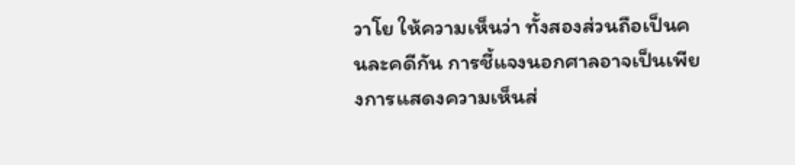วาโย ให้ความเห็นว่า ทั้งสองส่วนถือเป็นคนละคดีกัน การชี้แจงนอกศาลอาจเป็นเพียงการแสดงความเห็นส่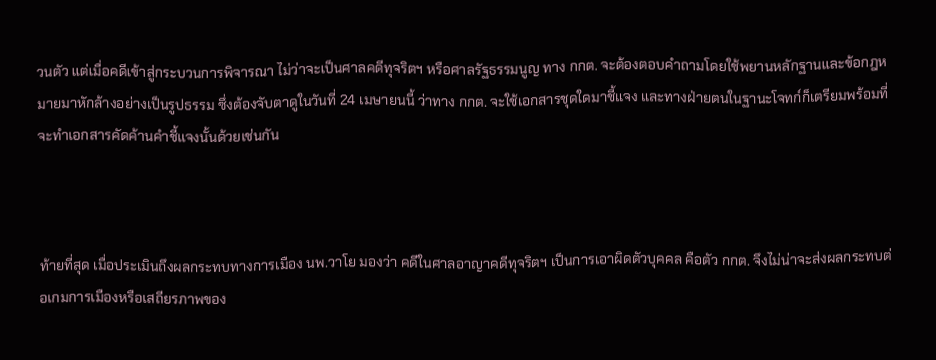วนตัว แต่เมื่อคดีเข้าสู่กระบวนการพิจารณา ไม่ว่าจะเป็นศาลคดีทุจริตฯ หรือศาลรัฐธรรมนูญ ทาง กกต. จะต้องตอบคำถามโดยใช้พยานหลักฐานและข้อกฎหมายมาหักล้างอย่างเป็นรูปธรรม ซึ่งต้องจับตาดูในวันที่ 24 เมษายนนี้ ว่าทาง กกต. จะใช้เอกสารชุดใดมาชี้แจง และทางฝ่ายตนในฐานะโจทก์ก็เตรียมพร้อมที่จะทำเอกสารคัดค้านคำชี้แจงนั้นด้วยเช่นกัน



ท้ายที่สุด เมื่อประเมินถึงผลกระทบทางการเมือง นพ.วาโย มองว่า คดีในศาลอาญาคดีทุจริตฯ เป็นการเอาผิดตัวบุคคล คือตัว กกต. จึงไม่น่าจะส่งผลกระทบต่อเกมการเมืองหรือเสถียรภาพของ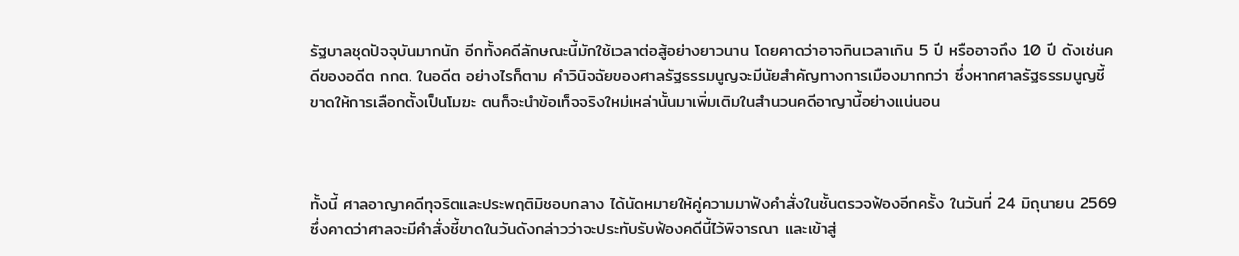รัฐบาลชุดปัจจุบันมากนัก อีกทั้งคดีลักษณะนี้มักใช้เวลาต่อสู้อย่างยาวนาน โดยคาดว่าอาจกินเวลาเกิน 5 ปี หรืออาจถึง 10 ปี ดังเช่นคดีของอดีต กกต. ในอดีต อย่างไรก็ตาม คำวินิจฉัยของศาลรัฐธรรมนูญจะมีนัยสำคัญทางการเมืองมากกว่า ซึ่งหากศาลรัฐธรรมนูญชี้ขาดให้การเลือกตั้งเป็นโมฆะ ตนก็จะนำข้อเท็จจริงใหม่เหล่านั้นมาเพิ่มเติมในสำนวนคดีอาญานี้อย่างแน่นอน



ทั้งนี้ ศาลอาญาคดีทุจริตและประพฤติมิชอบกลาง ได้นัดหมายให้คู่ความมาฟังคำสั่งในชั้นตรวจฟ้องอีกครั้ง ในวันที่ 24 มิถุนายน 2569 ซึ่งคาดว่าศาลจะมีคำสั่งชี้ขาดในวันดังกล่าวว่าจะประทับรับฟ้องคดีนี้ไว้พิจารณา และเข้าสู่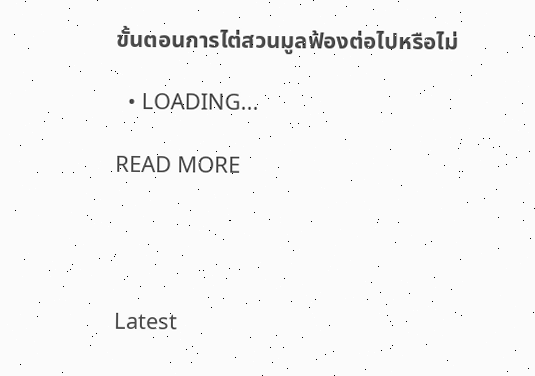ขั้นตอนการไต่สวนมูลฟ้องต่อไปหรือไม่

  • LOADING...

READ MORE




Latest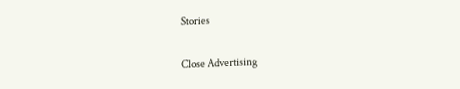Stories

Close Advertising